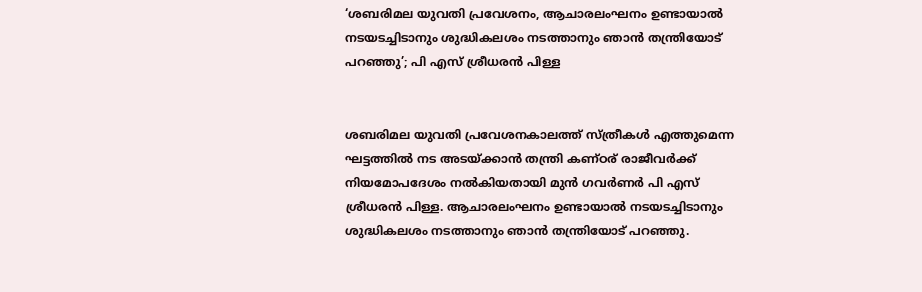‘ശബരിമല യുവതി പ്രവേശനം, ആചാരലംഘനം ഉണ്ടായാൽ നടയടച്ചിടാനും ശുദ്ധികലശം നടത്താനും ഞാൻ തന്ത്രിയോട് പറഞ്ഞു’; പി എസ് ശ്രീധരൻ പിള്ള


ശബരിമല യുവതി പ്രവേശനകാലത്ത് സ്ത്രീകൾ എത്തുമെന്ന ഘട്ടത്തിൽ നട അടയ്ക്കാൻ തന്ത്രി കണ്ഠര് രാജീവർക്ക് നിയമോപദേശം നൽകിയതായി മുൻ ഗവർണർ പി എസ് ശ്രീധരൻ പിള്ള. ആചാരലംഘനം ഉണ്ടായാൽ നടയടച്ചിടാനും ശുദ്ധികലശം നടത്താനും ഞാൻ തന്ത്രിയോട് പറഞ്ഞു.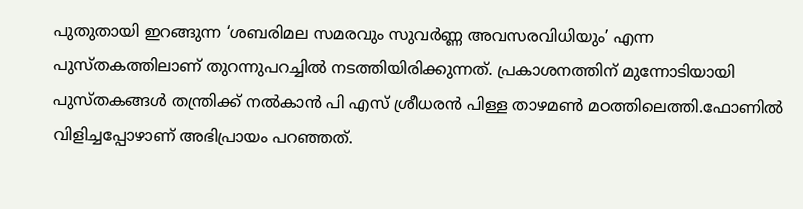പുതുതായി ഇറങ്ങുന്ന ‘ശബരിമല സമരവും സുവർണ്ണ അവസരവിധിയും’ എന്ന പുസ്തകത്തിലാണ് തുറന്നുപറച്ചിൽ നടത്തിയിരിക്കുന്നത്. പ്രകാശനത്തിന് മുന്നോടിയായി പുസ്തകങ്ങൾ തന്ത്രിക്ക് നൽകാൻ പി എസ് ശ്രീധരൻ പിള്ള താഴമൺ മഠത്തിലെത്തി.ഫോണിൽ വിളിച്ചപ്പോഴാണ് അഭിപ്രായം പറഞ്ഞത്.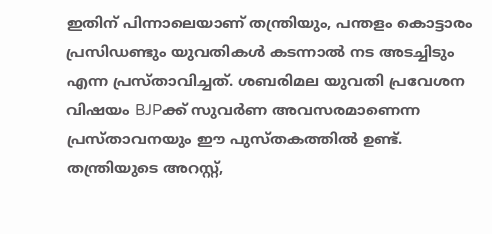ഇതിന് പിന്നാലെയാണ് തന്ത്രിയും, പന്തളം കൊട്ടാരം പ്രസിഡണ്ടും യുവതികൾ കടന്നാൽ നട അടച്ചിടും എന്ന പ്രസ്താവിച്ചത്. ശബരിമല യുവതി പ്രവേശന വിഷയം BJPക്ക് സുവർണ അവസരമാണെന്ന പ്രസ്താവനയും ഈ പുസ്തകത്തിൽ ഉണ്ട്. തന്ത്രിയുടെ അറസ്റ്റ്,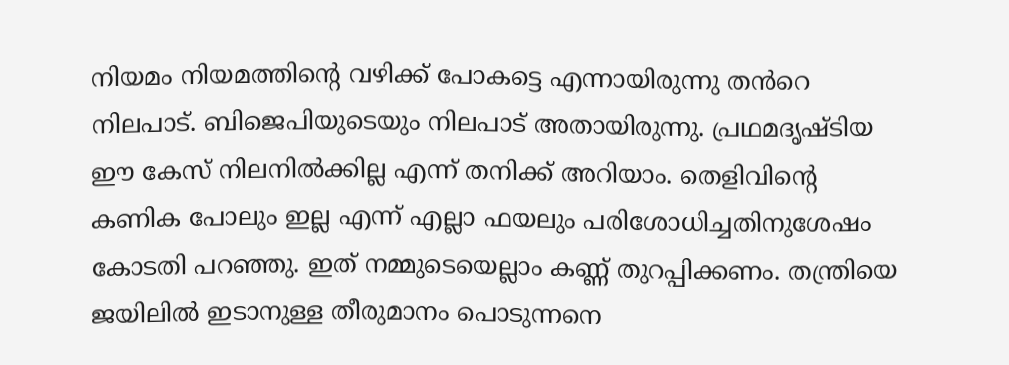നിയമം നിയമത്തിന്റെ വഴിക്ക് പോകട്ടെ എന്നായിരുന്നു തൻറെ നിലപാട്. ബിജെപിയുടെയും നിലപാട് അതായിരുന്നു. പ്രഥമദൃഷ്ടിയ ഈ കേസ് നിലനിൽക്കില്ല എന്ന് തനിക്ക് അറിയാം. തെളിവിന്റെ കണിക പോലും ഇല്ല എന്ന് എല്ലാ ഫയലും പരിശോധിച്ചതിനുശേഷം കോടതി പറഞ്ഞു. ഇത് നമ്മുടെയെല്ലാം കണ്ണ് തുറപ്പിക്കണം. തന്ത്രിയെ ജയിലിൽ ഇടാനുള്ള തീരുമാനം പൊടുന്നനെ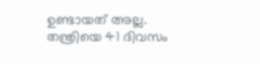ഉണ്ടായത് അല്ല. തന്ത്രിയെ 41 ദിവസം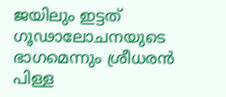ജയിലും ഇട്ടത് ഗൂഢാലോചനയുടെ ഭാഗമെന്നും ശ്രീധരൻ പിള്ള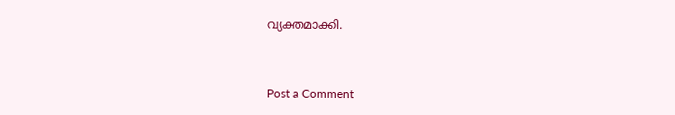വ്യക്തമാക്കി.



Post a Comment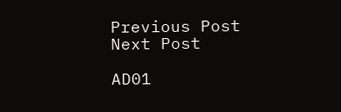Previous Post Next Post

AD01